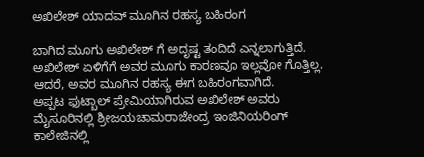ಅಖಿಲೇಶ್ ಯಾದವ್ ಮೂಗಿನ ರಹಸ್ಯ ಬಹಿರಂಗ

ಬಾಗಿದ ಮೂಗು ಅಖಿಲೇಶ್ ಗೆ ಅದೃಷ್ಟ ತಂದಿದೆ ಎನ್ನಲಾಗುತ್ತಿದೆ. ಅಖಿಲೇಶ್ ಏಳಿಗೆಗೆ ಅವರ ಮೂಗು ಕಾರಣವೂ ಇಲ್ಲವೋ ಗೊತ್ತಿಲ್ಲ. ಆದರೆ, ಅವರ ಮೂಗಿನ ರಹಸ್ಯ ಈಗ ಬಹಿರಂಗವಾಗಿದೆ.
ಅಪ್ಪಟ ಫುಟ್ಬಾಲ್ ಪ್ರೇಮಿಯಾಗಿರುವ ಅಖಿಲೇಶ್ ಅವರು ಮೈಸೂರಿನಲ್ಲಿ ಶ್ರೀಜಯಚಾಮರಾಜೇಂದ್ರ ಇಂಜಿನಿಯರಿಂಗ್ ಕಾಲೇಜಿನಲ್ಲಿ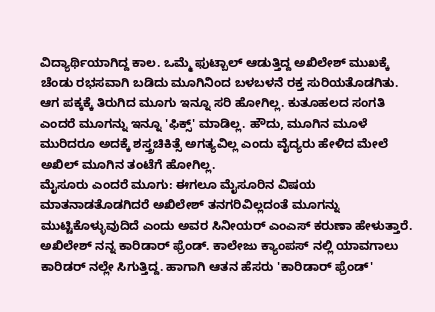ವಿದ್ಯಾರ್ಥಿಯಾಗಿದ್ದ ಕಾಲ. ಒಮ್ಮೆ ಫುಟ್ಬಾಲ್ ಆಡುತ್ತಿದ್ದ ಅಖಿಲೇಶ್ ಮುಖಕ್ಕೆ ಚೆಂಡು ರಭಸವಾಗಿ ಬಡಿದು ಮೂಗಿನಿಂದ ಬಳಬಳನೆ ರಕ್ತ ಸುರಿಯತೊಡಗಿತು.
ಆಗ ಪಕ್ಕಕ್ಕೆ ತಿರುಗಿದ ಮೂಗು ಇನ್ನೂ ಸರಿ ಹೋಗಿಲ್ಲ. ಕುತೂಹಲದ ಸಂಗತಿ ಎಂದರೆ ಮೂಗನ್ನು ಇನ್ನೂ 'ಫಿಕ್ಸ್' ಮಾಡಿಲ್ಲ. ಹೌದು, ಮೂಗಿನ ಮೂಳೆ ಮುರಿದರೂ ಅದಕ್ಕೆ ಶಸ್ತ್ರಚಿಕಿತ್ಸೆ ಅಗತ್ಯವಿಲ್ಲ ಎಂದು ವೈದ್ಯರು ಹೇಳಿದ ಮೇಲೆ ಅಖಿಲ್ ಮೂಗಿನ ತಂಟೆಗೆ ಹೋಗಿಲ್ಲ.
ಮೈಸೂರು ಎಂದರೆ ಮೂಗು: ಈಗಲೂ ಮೈಸೂರಿನ ವಿಷಯ ಮಾತನಾಡತೊಡಗಿದರೆ ಅಖಿಲೇಶ್ ತನಗರಿವಿಲ್ಲದಂತೆ ಮೂಗನ್ನು ಮುಟ್ಟಿಕೊಳ್ಳುವುದಿದೆ ಎಂದು ಅವರ ಸಿನೀಯರ್ ಎಂಎಸ್ ಕರುಣಾ ಹೇಳುತ್ತಾರೆ.
ಅಖಿಲೇಶ್ ನನ್ನ ಕಾರಿಡಾರ್ ಫ್ರೆಂಡ್. ಕಾಲೇಜು ಕ್ಯಾಂಪಸ್ ನಲ್ಲಿ ಯಾವಗಾಲು ಕಾರಿಡರ್ ನಲ್ಲೇ ಸಿಗುತ್ತಿದ್ದ. ಹಾಗಾಗಿ ಆತನ ಹೆಸರು 'ಕಾರಿಡಾರ್ ಫ್ರೆಂಡ್'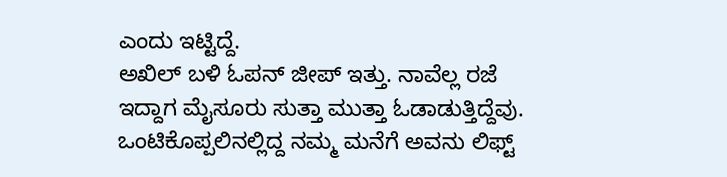ಎಂದು ಇಟ್ಟಿದ್ದೆ.
ಅಖಿಲ್ ಬಳಿ ಓಪನ್ ಜೀಪ್ ಇತ್ತು. ನಾವೆಲ್ಲ ರಜೆ ಇದ್ದಾಗ ಮೈಸೂರು ಸುತ್ತಾ ಮುತ್ತಾ ಓಡಾಡುತ್ತಿದ್ದೆವು. ಒಂಟಿಕೊಪ್ಪಲಿನಲ್ಲಿದ್ದ ನಮ್ಮ ಮನೆಗೆ ಅವನು ಲಿಫ್ಟ್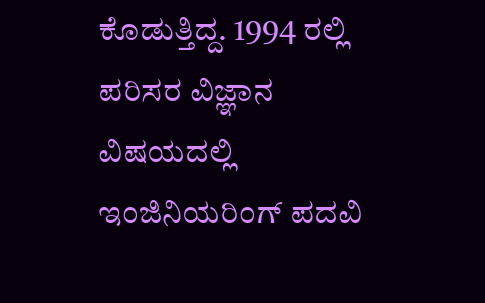ಕೊಡುತ್ತಿದ್ದ. 1994 ರಲ್ಲಿ ಪರಿಸರ ವಿಜ್ಞಾನ ವಿಷಯದಲ್ಲಿ ಇಂಜಿನಿಯರಿಂಗ್ ಪದವಿ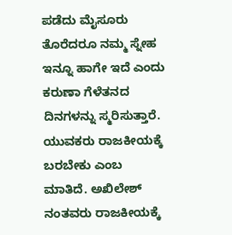ಪಡೆದು ಮೈಸೂರು ತೊರೆದರೂ ನಮ್ಮ ಸ್ನೇಹ ಇನ್ನೂ ಹಾಗೇ ಇದೆ ಎಂದು ಕರುಣಾ ಗೆಳೆತನದ ದಿನಗಳನ್ನು ಸ್ಮರಿಸುತ್ತಾರೆ.
ಯುವಕರು ರಾಜಕೀಯಕ್ಕೆ ಬರಬೇಕು ಎಂಬ ಮಾತಿದೆ. ಅಖಿಲೇಶ್ ನಂತವರು ರಾಜಕೀಯಕ್ಕೆ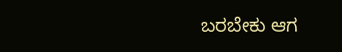ಬರಬೇಕು ಆಗ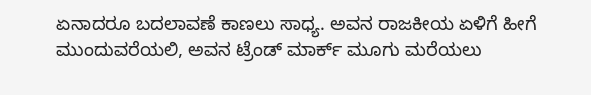ಏನಾದರೂ ಬದಲಾವಣೆ ಕಾಣಲು ಸಾಧ್ಯ. ಅವನ ರಾಜಕೀಯ ಏಳಿಗೆ ಹೀಗೆ ಮುಂದುವರೆಯಲಿ, ಅವನ ಟ್ರೆಂಡ್ ಮಾರ್ಕ್ ಮೂಗು ಮರೆಯಲು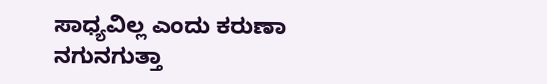ಸಾಧ್ಯವಿಲ್ಲ ಎಂದು ಕರುಣಾ ನಗುನಗುತ್ತಾ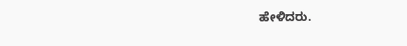ಹೇಳಿದರು.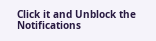Click it and Unblock the Notifications